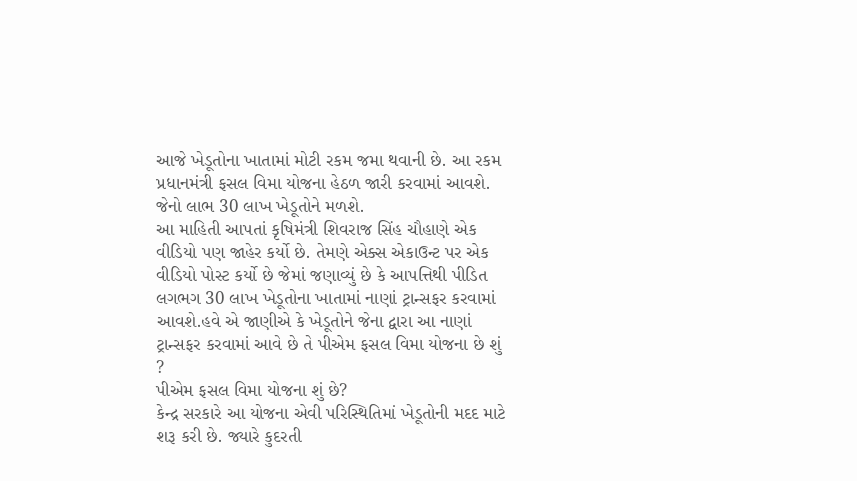આજે ખેડૂતોના ખાતામાં મોટી રકમ જમા થવાની છે. આ રકમ પ્રધાનમંત્રી ફસલ વિમા યોજના હેઠળ જારી કરવામાં આવશે. જેનો લાભ 30 લાખ ખેડૂતોને મળશે.
આ માહિતી આપતાં કૃષિમંત્રી શિવરાજ સિંહ ચૌહાણે એક વીડિયો પણ જાહેર કર્યો છે. તેમણે એક્સ એકાઉન્ટ પર એક વીડિયો પોસ્ટ કર્યો છે જેમાં જણાવ્યું છે કે આપત્તિથી પીડિત લગભગ 30 લાખ ખેડૂતોના ખાતામાં નાણાં ટ્રાન્સફર કરવામાં આવશે.હવે એ જાણીએ કે ખેડૂતોને જેના દ્વારા આ નાણાં ટ્રાન્સફર કરવામાં આવે છે તે પીએમ ફસલ વિમા યોજના છે શું ?
પીએમ ફસલ વિમા યોજના શું છે?
કેન્દ્ર સરકારે આ યોજના એવી પરિસ્થિતિમાં ખેડૂતોની મદદ માટે શરૂ કરી છે. જ્યારે કુદરતી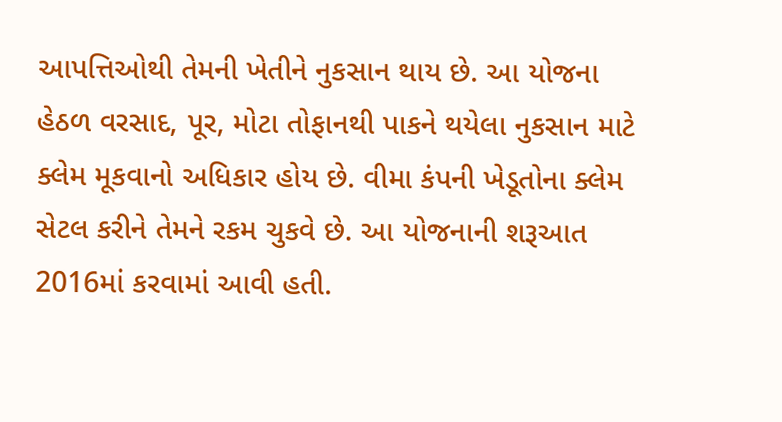આપત્તિઓથી તેમની ખેતીને નુકસાન થાય છે. આ યોજના હેઠળ વરસાદ, પૂર, મોટા તોફાનથી પાકને થયેલા નુકસાન માટે ક્લેમ મૂકવાનો અધિકાર હોય છે. વીમા કંપની ખેડૂતોના ક્લેમ સેટલ કરીને તેમને રકમ ચુકવે છે. આ યોજનાની શરૂઆત 2016માં કરવામાં આવી હતી.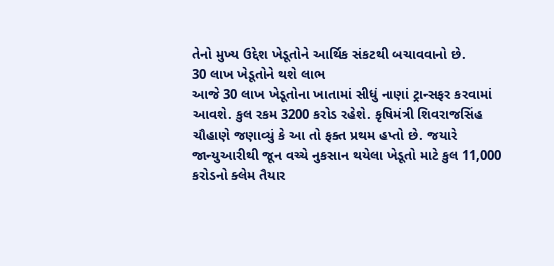તેનો મુખ્ય ઉદ્દેશ ખેડૂતોને આર્થિક સંકટથી બચાવવાનો છે.
30 લાખ ખેડૂતોને થશે લાભ
આજે 30 લાખ ખેડૂતોના ખાતામાં સીધું નાણાં ટ્રાન્સફર કરવામાં આવશે. કુલ રકમ 3200 કરોડ રહેશે. કૃષિમંત્રી શિવરાજસિંહ ચૌહાણે જણાવ્યું કે આ તો ફક્ત પ્રથમ હપ્તો છે. જયારે જાન્યુઆરીથી જૂન વચ્ચે નુકસાન થયેલા ખેડૂતો માટે કુલ 11,000 કરોડનો ક્લેમ તૈયાર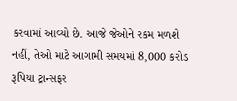કરવામાં આવ્યો છે. આજે જેઓને રકમ મળશે નહીં, તેઓ માટે આગામી સમયમાં 8,000 કરોડ રૂપિયા ટ્રાન્સફર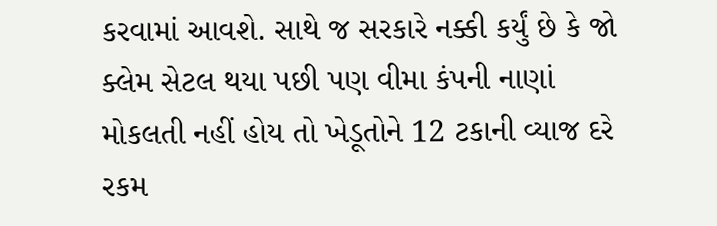કરવામાં આવશે. સાથે જ સરકારે નક્કી કર્યું છે કે જો ક્લેમ સેટલ થયા પછી પણ વીમા કંપની નાણાં મોકલતી નહીં હોય તો ખેડૂતોને 12 ટકાની વ્યાજ દરે રકમ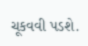ચૂકવવી પડશે.